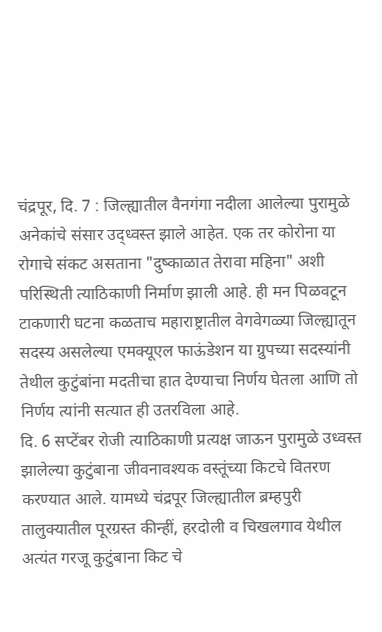चंद्रपूर, दि. 7 : जिल्ह्यातील वैनगंगा नदीला आलेल्या पुरामुळे अनेकांचे संसार उद्ध्वस्त झाले आहेत. एक तर कोरोना या रोगाचे संकट असताना "दुष्काळात तेरावा महिना" अशी परिस्थिती त्याठिकाणी निर्माण झाली आहे. ही मन पिळवटून टाकणारी घटना कळताच महाराष्ट्रातील वेगवेगळ्या जिल्ह्यातून सदस्य असलेल्या एमक्यूएल फाऊंडेशन या ग्रुपच्या सदस्यांनी तेथील कुटुंबांना मदतीचा हात देण्याचा निर्णय घेतला आणि तो निर्णय त्यांनी सत्यात ही उतरविला आहे.
दि. 6 सप्टेंबर रोजी त्याठिकाणी प्रत्यक्ष जाऊन पुरामुळे उध्वस्त झालेल्या कुटुंबाना जीवनावश्यक वस्तूंच्या किटचे वितरण करण्यात आले. यामध्ये चंद्रपूर जिल्ह्यातील ब्रम्हपुरी तालुक्यातील पूरग्रस्त कीन्हीं, हरदोली व चिखलगाव येथील अत्यंत गरजू कुटुंबाना किट चे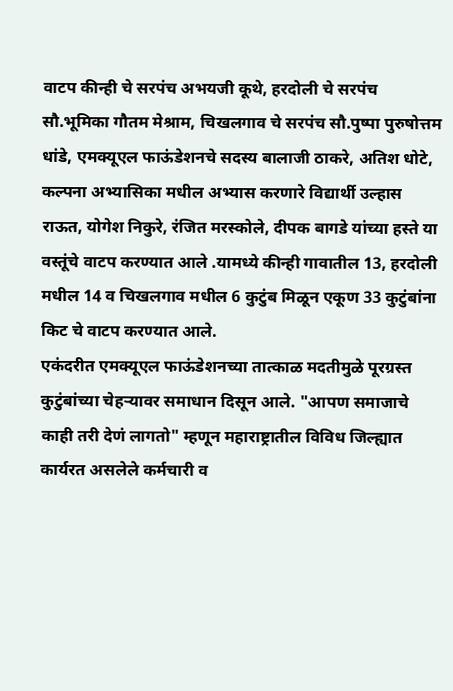वाटप कीन्ही चे सरपंच अभयजी कूथे, हरदोली चे सरपंच सौ.भूमिका गौतम मेश्राम, चिखलगाव चे सरपंच सौ.पुष्पा पुरुषोत्तम धांडे, एमक्यूएल फाऊंडेशनचे सदस्य बालाजी ठाकरे, अतिश धोटे, कल्पना अभ्यासिका मधील अभ्यास करणारे विद्यार्थी उल्हास राऊत, योगेश निकुरे, रंजित मरस्कोले, दीपक बागडे यांच्या हस्ते या वस्तूंचे वाटप करण्यात आले .यामध्ये कीन्ही गावातील 13, हरदोली मधील 14 व चिखलगाव मधील 6 कुटुंब मिळून एकूण 33 कुटुंबांना किट चे वाटप करण्यात आले.
एकंदरीत एमक्यूएल फाऊंडेशनच्या तात्काळ मदतीमुळे पूरग्रस्त कुटुंबांच्या चेहऱ्यावर समाधान दिसून आले. "आपण समाजाचे काही तरी देणं लागतो" म्हणून महाराष्ट्रातील विविध जिल्ह्यात कार्यरत असलेले कर्मचारी व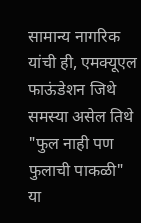सामान्य नागरिक यांची ही, एमक्यूएल फाऊंडेशन जिथे समस्या असेल तिथे "फुल नाही पण फुलाची पाकळी" या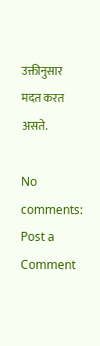उक्तीनुसार मदत करत असते.

No comments:
Post a Comment